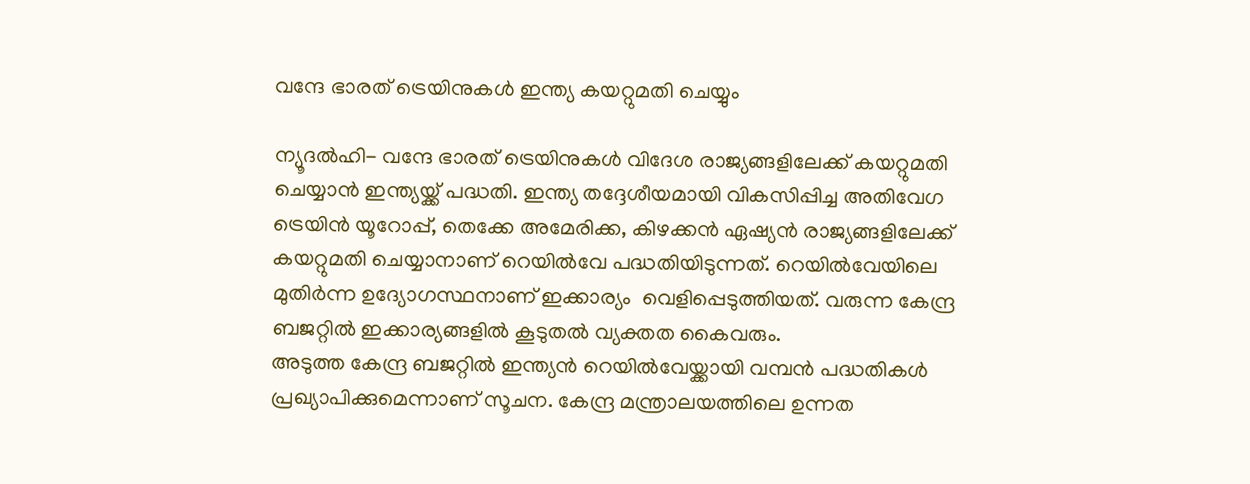വന്ദേ ഭാരത് ട്രെയിനുകള്‍ ഇന്ത്യ കയറ്റുമതി ചെയ്യും

ന്യൂദല്‍ഹി- വന്ദേ ഭാരത് ട്രെയിനുകള്‍ വിദേശ രാജ്യങ്ങളിലേക്ക് കയറ്റുമതി ചെയ്യാന്‍ ഇന്ത്യയ്ക്ക് പദ്ധതി. ഇന്ത്യ തദ്ദേശീയമായി വികസിപ്പിച്ച അതിവേഗ ട്രെയിന്‍ യൂറോപ്പ്, തെക്കേ അമേരിക്ക, കിഴക്കന്‍ ഏഷ്യന്‍ രാജ്യങ്ങളിലേക്ക് കയറ്റുമതി ചെയ്യാനാണ് റെയില്‍വേ പദ്ധതിയിടുന്നത്. റെയില്‍വേയിലെ മുതിര്‍ന്ന ഉദ്യോഗസ്ഥനാണ് ഇക്കാര്യം  വെളിപ്പെടുത്തിയത്. വരുന്ന കേന്ദ്ര ബജറ്റില്‍ ഇക്കാര്യങ്ങളില്‍ കൂടുതല്‍ വ്യക്തത കൈവരും.
അടുത്ത കേന്ദ്ര ബജറ്റില്‍ ഇന്ത്യന്‍ റെയില്‍വേയ്ക്കായി വമ്പന്‍ പദ്ധതികള്‍ പ്രഖ്യാപിക്കുമെന്നാണ് സൂചന. കേന്ദ്ര മന്ത്രാലയത്തിലെ ഉന്നത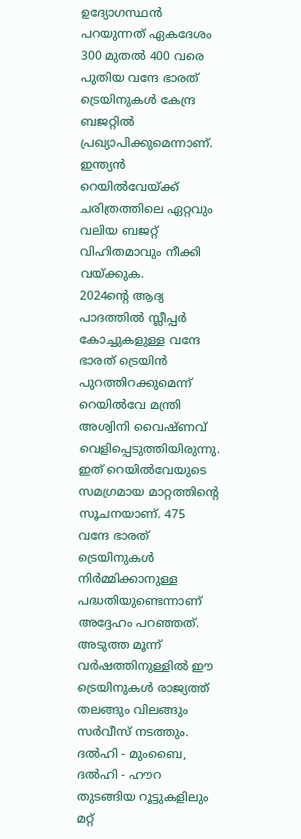ഉദ്യോഗസ്ഥന്‍ പറയുന്നത് ഏകദേശം 300 മുതല്‍ 400 വരെ പുതിയ വന്ദേ ഭാരത് ട്രെയിനുകള്‍ കേന്ദ്ര ബജറ്റില്‍ പ്രഖ്യാപിക്കുമെന്നാണ്. ഇന്ത്യന്‍ റെയില്‍വേയ്ക്ക് ചരിത്രത്തിലെ ഏറ്റവും വലിയ ബജറ്റ് വിഹിതമാവും നീക്കി വയ്ക്കുക.
2024ന്റെ ആദ്യ പാദത്തില്‍ സ്ലീപ്പര്‍ കോച്ചുകളുള്ള വന്ദേ ഭാരത് ട്രെയിന്‍ പുറത്തിറക്കുമെന്ന് റെയില്‍വേ മന്ത്രി അശ്വിനി വൈഷ്ണവ് വെളിപ്പെടുത്തിയിരുന്നു. ഇത് റെയില്‍വേയുടെ സമഗ്രമായ മാറ്റത്തിന്റെ സൂചനയാണ്. 475 വന്ദേ ഭാരത് ട്രെയിനുകള്‍ നിര്‍മ്മിക്കാനുള്ള പദ്ധതിയുണ്ടെന്നാണ് അദ്ദേഹം പറഞ്ഞത്. അടുത്ത മൂന്ന് വര്‍ഷത്തിനുള്ളില്‍ ഈ ട്രെയിനുകള്‍ രാജ്യത്ത് തലങ്ങും വിലങ്ങും സര്‍വീസ് നടത്തും. ദല്‍ഹി - മുംബൈ, ദല്‍ഹി - ഹൗറ തുടങ്ങിയ റൂട്ടുകളിലും മറ്റ്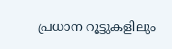പ്രധാന റൂട്ടുകളിലും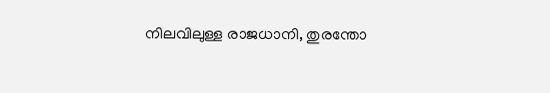നിലവിലുള്ള രാജധാനി, തുരന്തോ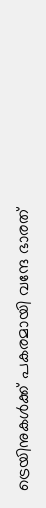ട്രെയിനുകള്‍ക്ക് പകരമായി വന്ദേ ഭാരത്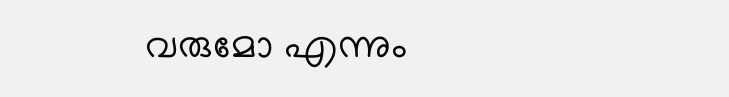വരുമോ എന്നും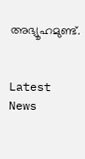അഭ്യൂഹമുണ്ട്.


Latest News